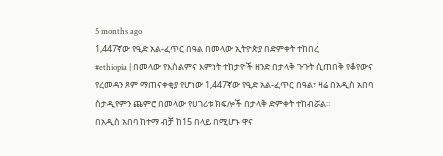5 months ago
1,447ኛው የዒድ አል-ፈጥር በዓል በመላው ኢትዮጵያ በድምቀት ተከበረ
#ethiopia | በመላው የእስልምና እምነት ተከታዮች ዘንድ በታላቅ ጉጉት ሲጠበቅ የቆየውና የረመዳን ጾም ማጠናቀቂያ የሆነው 1,447ኛው የዒድ አል-ፈጥር በዓል፣ ዛሬ በአዲስ አበባ ስታዲየምን ጨምሮ በመላው የሀገሪቱ ክፍሎች በታላቅ ድምቀት ተከብሯል።
በአዲስ አበባ ከተማ ብቻ ከ15 በላይ በሚሆኑ ዋና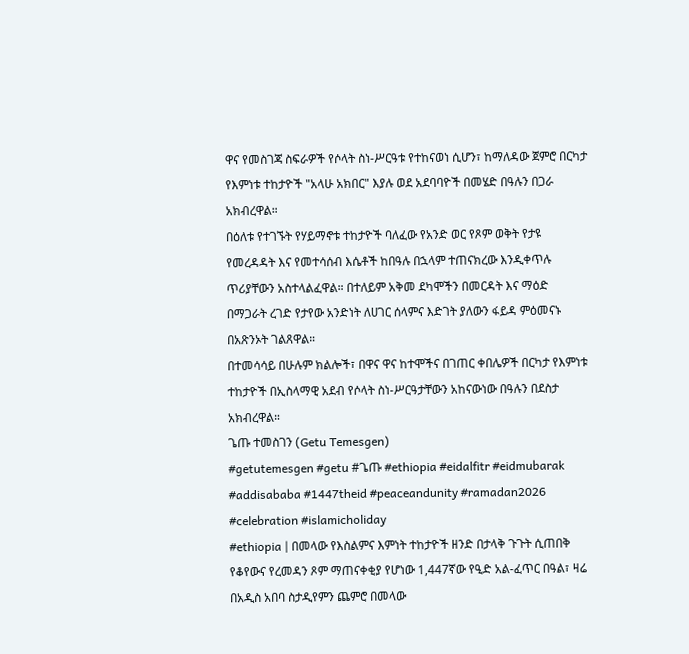ዋና የመስገጃ ስፍራዎች የሶላት ስነ-ሥርዓቱ የተከናወነ ሲሆን፣ ከማለዳው ጀምሮ በርካታ የእምነቱ ተከታዮች "አላሁ አክበር" እያሉ ወደ አደባባዮች በመሄድ በዓሉን በጋራ አክብረዋል።
በዕለቱ የተገኙት የሃይማኖቱ ተከታዮች ባለፈው የአንድ ወር የጾም ወቅት የታዩ የመረዳዳት እና የመተሳሰብ እሴቶች ከበዓሉ በኋላም ተጠናክረው እንዲቀጥሉ ጥሪያቸውን አስተላልፈዋል። በተለይም አቅመ ደካሞችን በመርዳት እና ማዕድ በማጋራት ረገድ የታየው አንድነት ለሀገር ሰላምና እድገት ያለውን ፋይዳ ምዕመናኑ በአጽንኦት ገልጸዋል።
በተመሳሳይ በሁሉም ክልሎች፣ በዋና ዋና ከተሞችና በገጠር ቀበሌዎች በርካታ የእምነቱ ተከታዮች በኢስላማዊ አደብ የሶላት ስነ-ሥርዓታቸውን አከናውነው በዓሉን በደስታ አክብረዋል።
ጌጡ ተመስገን (Getu Temesgen)
#getutemesgen #getu #ጌጡ #ethiopia #eidalfitr #eidmubarak #addisababa #1447theid #peaceandunity #ramadan2026 #celebration #islamicholiday
#ethiopia | በመላው የእስልምና እምነት ተከታዮች ዘንድ በታላቅ ጉጉት ሲጠበቅ የቆየውና የረመዳን ጾም ማጠናቀቂያ የሆነው 1,447ኛው የዒድ አል-ፈጥር በዓል፣ ዛሬ በአዲስ አበባ ስታዲየምን ጨምሮ በመላው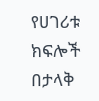የሀገሪቱ ክፍሎች በታላቅ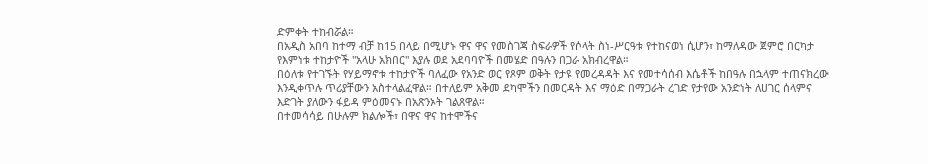ድምቀት ተከብሯል።
በአዲስ አበባ ከተማ ብቻ ከ15 በላይ በሚሆኑ ዋና ዋና የመስገጃ ስፍራዎች የሶላት ስነ-ሥርዓቱ የተከናወነ ሲሆን፣ ከማለዳው ጀምሮ በርካታ የእምነቱ ተከታዮች "አላሁ አክበር" እያሉ ወደ አደባባዮች በመሄድ በዓሉን በጋራ አክብረዋል።
በዕለቱ የተገኙት የሃይማኖቱ ተከታዮች ባለፈው የአንድ ወር የጾም ወቅት የታዩ የመረዳዳት እና የመተሳሰብ እሴቶች ከበዓሉ በኋላም ተጠናክረው እንዲቀጥሉ ጥሪያቸውን አስተላልፈዋል። በተለይም አቅመ ደካሞችን በመርዳት እና ማዕድ በማጋራት ረገድ የታየው አንድነት ለሀገር ሰላምና እድገት ያለውን ፋይዳ ምዕመናኑ በአጽንኦት ገልጸዋል።
በተመሳሳይ በሁሉም ክልሎች፣ በዋና ዋና ከተሞችና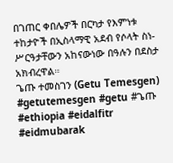በገጠር ቀበሌዎች በርካታ የእምነቱ ተከታዮች በኢስላማዊ አደብ የሶላት ስነ-ሥርዓታቸውን አከናውነው በዓሉን በደስታ አክብረዋል።
ጌጡ ተመስገን (Getu Temesgen)
#getutemesgen #getu #ጌጡ #ethiopia #eidalfitr #eidmubarak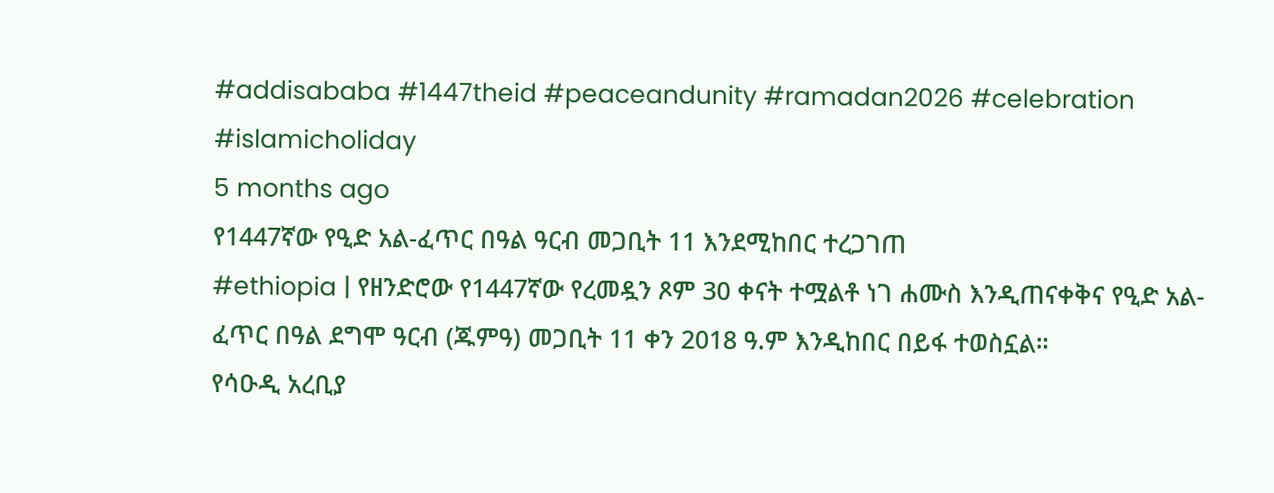#addisababa #1447theid #peaceandunity #ramadan2026 #celebration #islamicholiday
5 months ago
የ1447ኛው የዒድ አል-ፈጥር በዓል ዓርብ መጋቢት 11 እንደሚከበር ተረጋገጠ
#ethiopia | የዘንድሮው የ1447ኛው የረመዷን ጾም 30 ቀናት ተሟልቶ ነገ ሐሙስ እንዲጠናቀቅና የዒድ አል-ፈጥር በዓል ደግሞ ዓርብ (ጁምዓ) መጋቢት 11 ቀን 2018 ዓ.ም እንዲከበር በይፋ ተወስኗል።
የሳዑዲ አረቢያ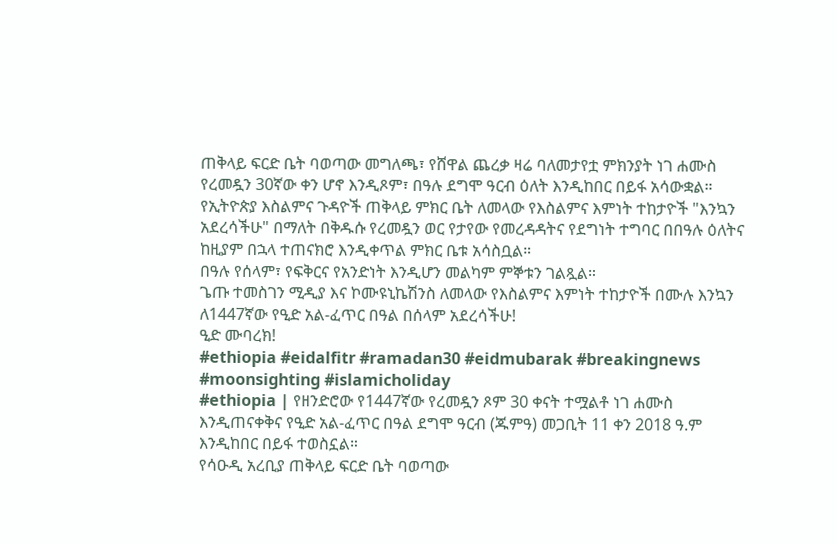ጠቅላይ ፍርድ ቤት ባወጣው መግለጫ፣ የሸዋል ጨረቃ ዛሬ ባለመታየቷ ምክንያት ነገ ሐሙስ የረመዷን 30ኛው ቀን ሆኖ እንዲጾም፣ በዓሉ ደግሞ ዓርብ ዕለት እንዲከበር በይፋ አሳውቋል።
የኢትዮጵያ እስልምና ጉዳዮች ጠቅላይ ምክር ቤት ለመላው የእስልምና እምነት ተከታዮች "እንኳን አደረሳችሁ" በማለት በቅዱሱ የረመዷን ወር የታየው የመረዳዳትና የደግነት ተግባር በበዓሉ ዕለትና ከዚያም በኋላ ተጠናክሮ እንዲቀጥል ምክር ቤቱ አሳስቧል።
በዓሉ የሰላም፣ የፍቅርና የአንድነት እንዲሆን መልካም ምኞቱን ገልጿል።
ጌጡ ተመስገን ሚዲያ እና ኮሙዩኒኬሽንስ ለመላው የእስልምና እምነት ተከታዮች በሙሉ እንኳን ለ1447ኛው የዒድ አል-ፈጥር በዓል በሰላም አደረሳችሁ!
ዒድ ሙባረክ!
#ethiopia #eidalfitr #ramadan30 #eidmubarak #breakingnews #moonsighting #islamicholiday
#ethiopia | የዘንድሮው የ1447ኛው የረመዷን ጾም 30 ቀናት ተሟልቶ ነገ ሐሙስ እንዲጠናቀቅና የዒድ አል-ፈጥር በዓል ደግሞ ዓርብ (ጁምዓ) መጋቢት 11 ቀን 2018 ዓ.ም እንዲከበር በይፋ ተወስኗል።
የሳዑዲ አረቢያ ጠቅላይ ፍርድ ቤት ባወጣው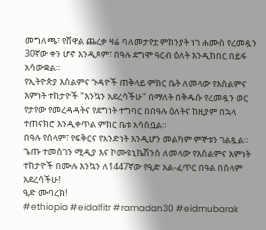መግለጫ፣ የሸዋል ጨረቃ ዛሬ ባለመታየቷ ምክንያት ነገ ሐሙስ የረመዷን 30ኛው ቀን ሆኖ እንዲጾም፣ በዓሉ ደግሞ ዓርብ ዕለት እንዲከበር በይፋ አሳውቋል።
የኢትዮጵያ እስልምና ጉዳዮች ጠቅላይ ምክር ቤት ለመላው የእስልምና እምነት ተከታዮች "እንኳን አደረሳችሁ" በማለት በቅዱሱ የረመዷን ወር የታየው የመረዳዳትና የደግነት ተግባር በበዓሉ ዕለትና ከዚያም በኋላ ተጠናክሮ እንዲቀጥል ምክር ቤቱ አሳስቧል።
በዓሉ የሰላም፣ የፍቅርና የአንድነት እንዲሆን መልካም ምኞቱን ገልጿል።
ጌጡ ተመስገን ሚዲያ እና ኮሙዩኒኬሽንስ ለመላው የእስልምና እምነት ተከታዮች በሙሉ እንኳን ለ1447ኛው የዒድ አል-ፈጥር በዓል በሰላም አደረሳችሁ!
ዒድ ሙባረክ!
#ethiopia #eidalfitr #ramadan30 #eidmubarak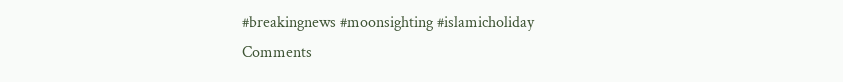#breakingnews #moonsighting #islamicholiday
Comments